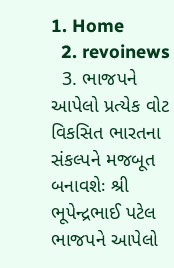1. Home
  2. revoinews
  3. ભાજપને આપેલો પ્રત્યેક વોટ વિકસિત ભારતના સંકલ્પને મજબૂત બનાવશેઃ શ્રી ભૂપેન્દ્રભાઈ પટેલ
ભાજપને આપેલો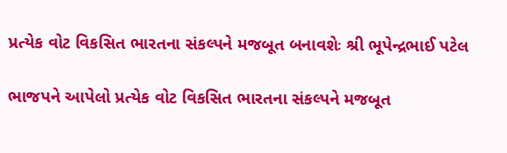પ્રત્યેક વોટ વિકસિત ભારતના સંકલ્પને મજબૂત બનાવશેઃ શ્રી ભૂપેન્દ્રભાઈ પટેલ

ભાજપને આપેલો પ્રત્યેક વોટ વિકસિત ભારતના સંકલ્પને મજબૂત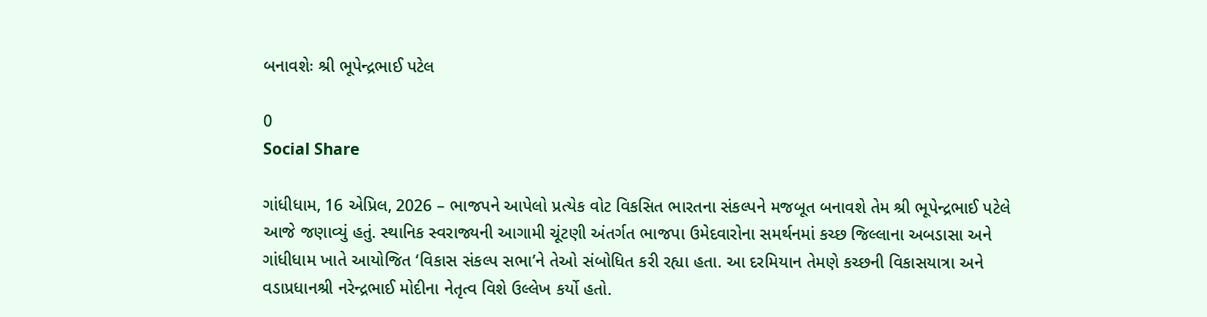બનાવશેઃ શ્રી ભૂપેન્દ્રભાઈ પટેલ

0
Social Share

ગાંધીધામ, 16 એપ્રિલ, 2026 – ભાજપને આપેલો પ્રત્યેક વોટ વિકસિત ભારતના સંકલ્પને મજબૂત બનાવશે તેમ શ્રી ભૂપેન્દ્રભાઈ પટેલે આજે જણાવ્યું હતું. સ્થાનિક સ્વરાજ્યની આગામી ચૂંટણી અંતર્ગત ભાજપા ઉમેદવારોના સમર્થનમાં કચ્છ જિલ્લાના અબડાસા અને ગાંધીધામ ખાતે આયોજિત ‘વિકાસ સંકલ્પ સભા’ને તેઓ સંબોધિત કરી રહ્યા હતા. આ દરમિયાન તેમણે કચ્છની વિકાસયાત્રા અને વડાપ્રધાનશ્રી નરેન્દ્રભાઈ મોદીના નેતૃત્વ વિશે ઉલ્લેખ કર્યો હતો.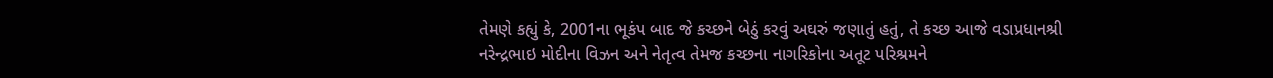તેમણે કહ્યું કે, 2001ના ભૂકંપ બાદ જે કચ્છને બેઠું કરવું અઘરું જણાતું હતું, તે કચ્છ આજે વડાપ્રધાનશ્રી નરેન્દ્રભાઇ મોદીના વિઝન અને નેતૃત્વ તેમજ કચ્છના નાગરિકોના અતૂટ પરિશ્રમને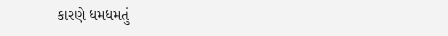કારણે ધમધમતું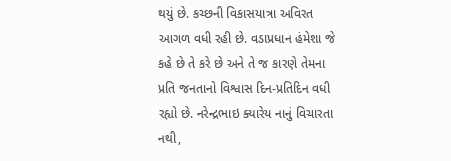થયું છે. કચ્છની વિકાસયાત્રા અવિરત આગળ વધી રહી છે. વડાપ્રધાન હંમેશા જે કહે છે તે કરે છે અને તે જ કારણે તેમના પ્રતિ જનતાનો વિશ્વાસ દિન-પ્રતિદિન વધી રહ્યો છે. નરેન્દ્રભાઇ ક્યારેય નાનું વિચારતા નથી,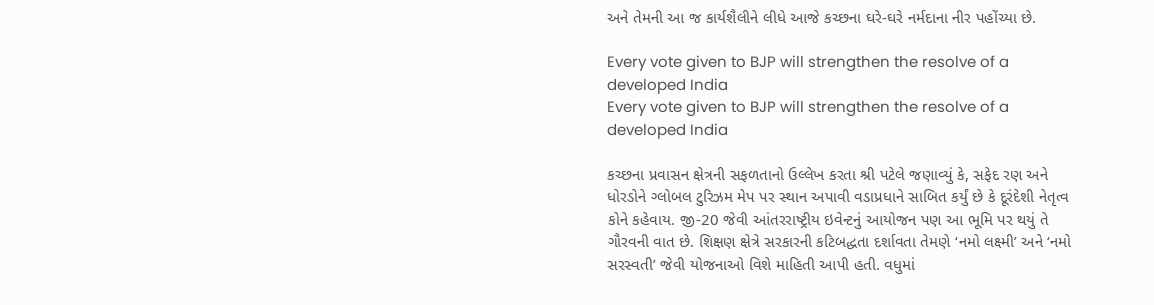અને તેમની આ જ કાર્યશૈલીને લીધે આજે કચ્છના ઘરે-ઘરે નર્મદાના નીર પહોંચ્યા છે.

Every vote given to BJP will strengthen the resolve of a developed India
Every vote given to BJP will strengthen the resolve of a developed India

કચ્છના પ્રવાસન ક્ષેત્રની સફળતાનો ઉલ્લેખ કરતા શ્રી પટેલે જણાવ્યું કે, સફેદ રણ અને ધોરડોને ગ્લોબલ ટુરિઝમ મેપ પર સ્થાન અપાવી વડાપ્રધાને સાબિત કર્યું છે કે દૂરંદેશી નેતૃત્વ કોને કહેવાય. જી-20 જેવી આંતરરાષ્ટ્રીય ઇવેન્ટનું આયોજન પણ આ ભૂમિ પર થયું તે ગૌરવની વાત છે. શિક્ષણ ક્ષેત્રે સરકારની કટિબદ્ધતા દર્શાવતા તેમણે ‘નમો લક્ષ્મી’ અને ‘નમો સરસ્વતી’ જેવી યોજનાઓ વિશે માહિતી આપી હતી. વધુમાં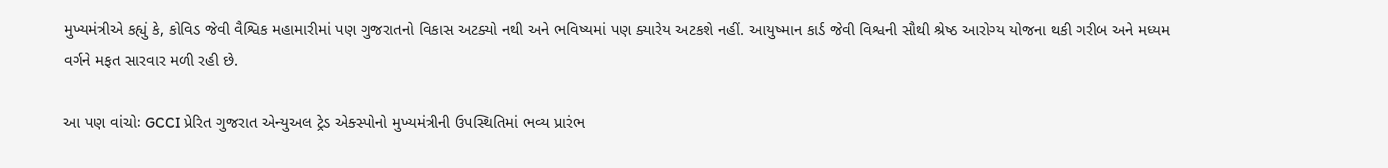મુખ્યમંત્રીએ કહ્યું કે, કોવિડ જેવી વૈશ્વિક મહામારીમાં પણ ગુજરાતનો વિકાસ અટક્યો નથી અને ભવિષ્યમાં પણ ક્યારેય અટકશે નહીં. આયુષ્માન કાર્ડ જેવી વિશ્વની સૌથી શ્રેષ્ઠ આરોગ્ય યોજના થકી ગરીબ અને મધ્યમ વર્ગને મફત સારવાર મળી રહી છે.

આ પણ વાંચોઃ GCCI પ્રેરિત ગુજરાત એન્યુઅલ ટ્રેડ એક્સ્પોનો મુખ્યમંત્રીની ઉપસ્થિતિમાં ભવ્ય પ્રારંભ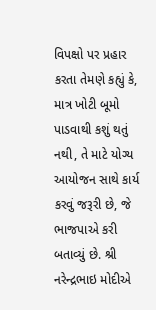વિપક્ષો પર પ્રહાર કરતા તેમણે કહ્યું કે, માત્ર ખોટી બૂમો પાડવાથી કશું થતું નથી, તે માટે યોગ્ય આયોજન સાથે કાર્ય કરવું જરૂરી છે, જે ભાજપાએ કરી બતાવ્યું છે. શ્રી નરેન્દ્રભાઇ મોદીએ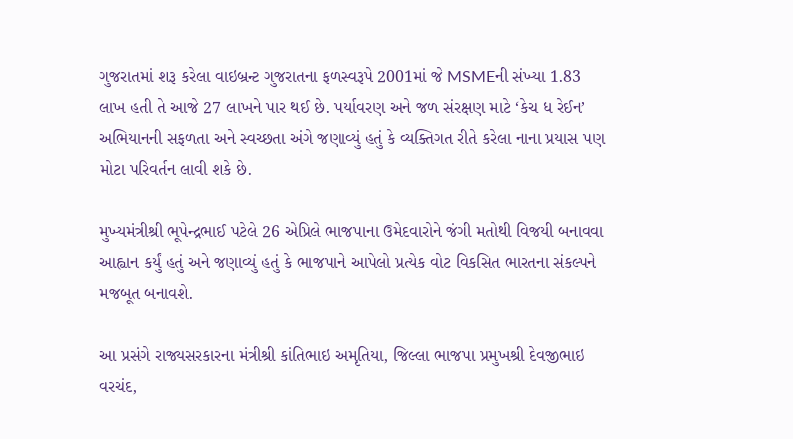ગુજરાતમાં શરૂ કરેલા વાઇબ્રન્ટ ગુજરાતના ફળસ્વરૂપે 2001માં જે MSMEની સંખ્યા 1.83 લાખ હતી તે આજે 27 લાખને પાર થઈ છે. પર્યાવરણ અને જળ સંરક્ષણ માટે ‘કેચ ધ રેઈન’ અભિયાનની સફળતા અને સ્વચ્છતા અંગે જણાવ્યું હતું કે વ્યક્તિગત રીતે કરેલા નાના પ્રયાસ પણ મોટા પરિવર્તન લાવી શકે છે.

મુખ્યમંત્રીશ્રી ભૂપેન્દ્રભાઈ પટેલે 26 એપ્રિલે ભાજપાના ઉમેદવારોને જંગી મતોથી વિજયી બનાવવા આહ્વાન કર્યું હતું અને જણાવ્યું હતું કે ભાજપાને આપેલો પ્રત્યેક વોટ વિકસિત ભારતના સંકલ્પને મજબૂત બનાવશે.

આ પ્રસંગે રાજ્યસરકારના મંત્રીશ્રી કાંતિભાઇ અમૃતિયા, જિલ્લા ભાજપા પ્રમુખશ્રી દેવજીભાઇ વરચંદ,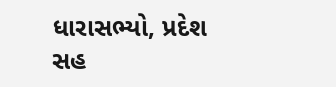ધારાસભ્યો, પ્રદેશ સહ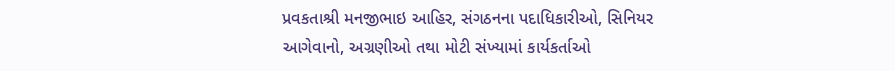પ્રવકતાશ્રી મનજીભાઇ આહિર, સંગઠનના પદાધિકારીઓ, સિનિયર આગેવાનો, અગ્રણીઓ તથા મોટી સંખ્યામાં કાર્યકર્તાઓ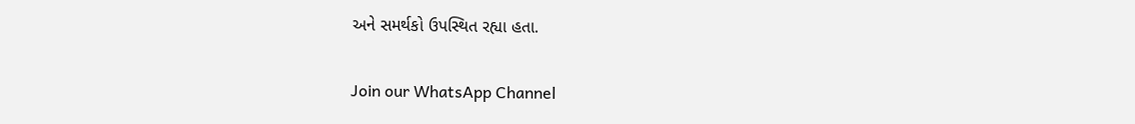અને સમર્થકો ઉપસ્થિત રહ્યા હતા.

Join our WhatsApp Channel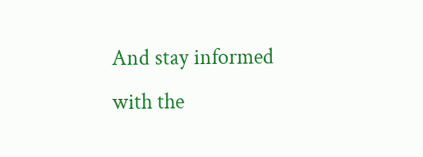And stay informed with the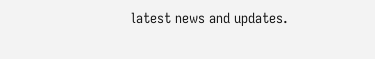latest news and updates.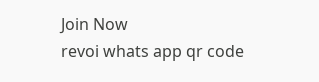Join Now
revoi whats app qr code